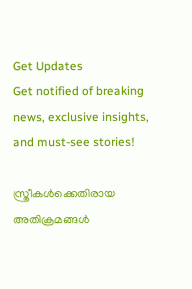Get Updates
Get notified of breaking news, exclusive insights, and must-see stories!

സ്ത്രീകൾക്കെതിരായ അതിക്രമങ്ങൾ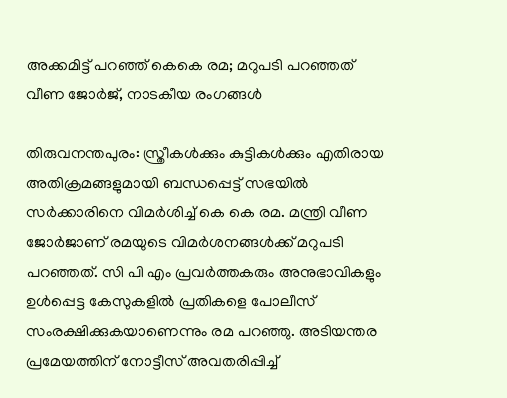അക്കമിട്ട് പറഞ്ഞ് കെകെ രമ; മറുപടി പറഞ്ഞത് വീണ ജോർജ്, നാടകീയ രംഗങ്ങൾ

തിരുവനന്തപുരം: സ്ത്രീകൾക്കും കുട്ടികൾക്കും എതിരായ അതിക്രമങ്ങളുമായി ബന്ധപ്പെട്ട് സഭയിൽ സർക്കാരിനെ വിമർശിച്ച് കെ കെ രമ. മന്ത്രി വീണ ജോർജാണ് രമയുടെ വിമർ‌ശനങ്ങൾക്ക് മറുപടി പറഞ്ഞത്. സി പി എം പ്രവർത്തകരും അനുഭാവികളും ഉൾപ്പെട്ട കേസുകളിൽ പ്രതികളെ പോലീസ് സംരക്ഷിക്കുകയാണെന്നും രമ പറഞ്ഞു. അടിയന്തര പ്രമേയത്തിന് നോട്ടീസ് അവതരിപ്പിച്ച്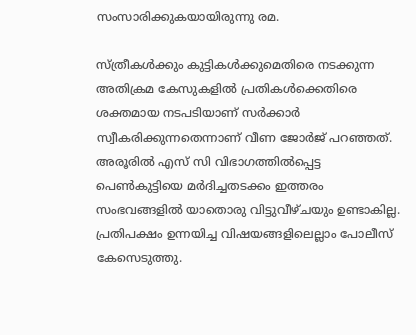സംസാരിക്കുകയായിരുന്നു രമ.

സ്ത്രീകൾക്കും കുട്ടികൾക്കുമെതിരെ നടക്കുന്ന അതിക്രമ കേസുകളിൽ പ്രതികൾക്കെതിരെ ശക്തമായ നടപടിയാണ് സർക്കാർ സ്വീകരിക്കുന്നതെന്നാണ് വീണ ജോർജ് പറഞ്ഞത്. അരൂരിൽ എസ് സി വിഭാഗത്തിൽപ്പെട്ട പെൺകുട്ടിയെ മർദിച്ചതടക്കം ഇത്തരം സംഭവങ്ങളിൽ യാതൊരു വിട്ടുവീഴ്ചയും ഉണ്ടാകില്ല. പ്രതിപക്ഷം ഉന്നയിച്ച വിഷയങ്ങളിലെല്ലാം പോലീസ് കേസെടുത്തു.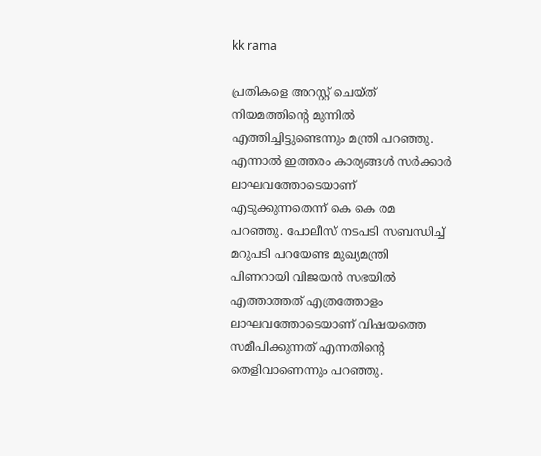kk rama

പ്രതികളെ അറസ്റ്റ് ചെയ്ത് നിയമത്തിന്റെ മുന്നിൽ എത്തിച്ചിട്ടുണ്ടെന്നും മന്ത്രി പറഞ്ഞു. എന്നാൽ ഇത്തരം കാര്യങ്ങൾ‌ സർക്കാർ ലാഘവത്തോടെയാണ് എടുക്കുന്നതെന്ന് കെ കെ രമ പറഞ്ഞു. പോലീസ് നടപടി സബന്ധിച്ച് മറുപടി പറയേണ്ട മുഖ്യമന്ത്രി പിണറായി വിജയൻ സഭയിൽ എത്താത്തത് എത്രത്തോളം ലാഘവത്തോടെയാണ് വിഷയത്തെ സമീപിക്കുന്നത് എന്നതിന്റെ തെളിവാണെന്നും പറഞ്ഞു.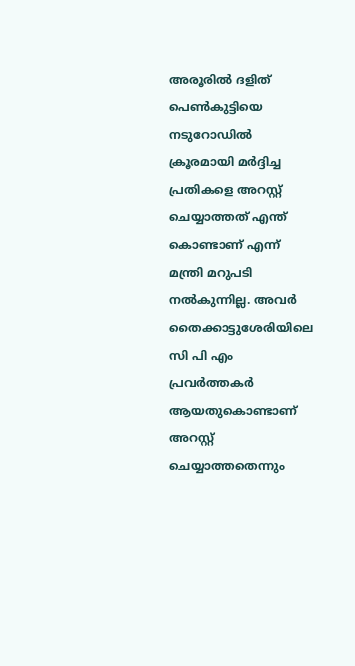അരൂരിൽ‌ ദളിത് പെൺകുട്ടിയെ നടുറോഡിൽ‌ ക്രൂരമായി മർദ്ദിച്ച പ്രതികളെ അറസ്റ്റ് ചെയ്യാത്തത് എന്ത് കൊണ്ടാണ് എന്ന് മന്ത്രി മറുപടി നൽകുന്നില്ല. അവർ തൈക്കാട്ടുശേരിയിലെ സി പി എം പ്രവർത്തകർ ആയതുകൊണ്ടാണ് അറസ്റ്റ് ചെയ്യാത്തതെന്നും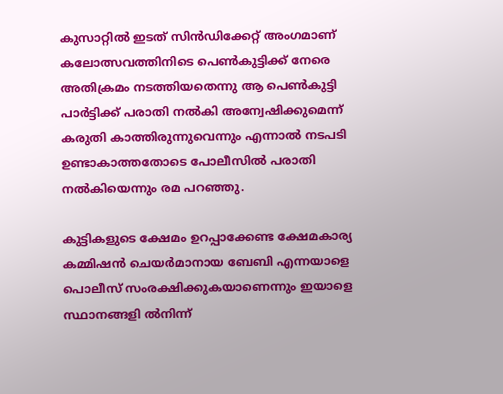കുസാറ്റിൽ ഇടത് സിൻഡിക്കേറ്റ് അംഗമാണ് കലോത്സവത്തിനിടെ പെൺകുട്ടിക്ക് നേരെ അതിക്രമം നടത്തിയതെന്നു ആ പെൺകുട്ടി പാർ‌ട്ടിക്ക് പരാതി നൽകി അന്വേഷിക്കുമെന്ന് കരുതി കാത്തിരുന്നുവെന്നും എന്നാൽ നടപടി ഉണ്ടാകാത്തതോടെ പോലീസിൽ പരാതി നൽകിയെന്നും രമ പറഞ്ഞു.

കുട്ടികളുടെ ക്ഷേമം ഉറപ്പാക്കേണ്ട ക്ഷേമകാര്യ കമ്മിഷൻ ചെയർമാനായ ബേബി എന്നയാളെ പൊലീസ് സംരക്ഷിക്കുകയാണെന്നും ഇയാളെ സ്ഥാനങ്ങളി ൽനിന്ന്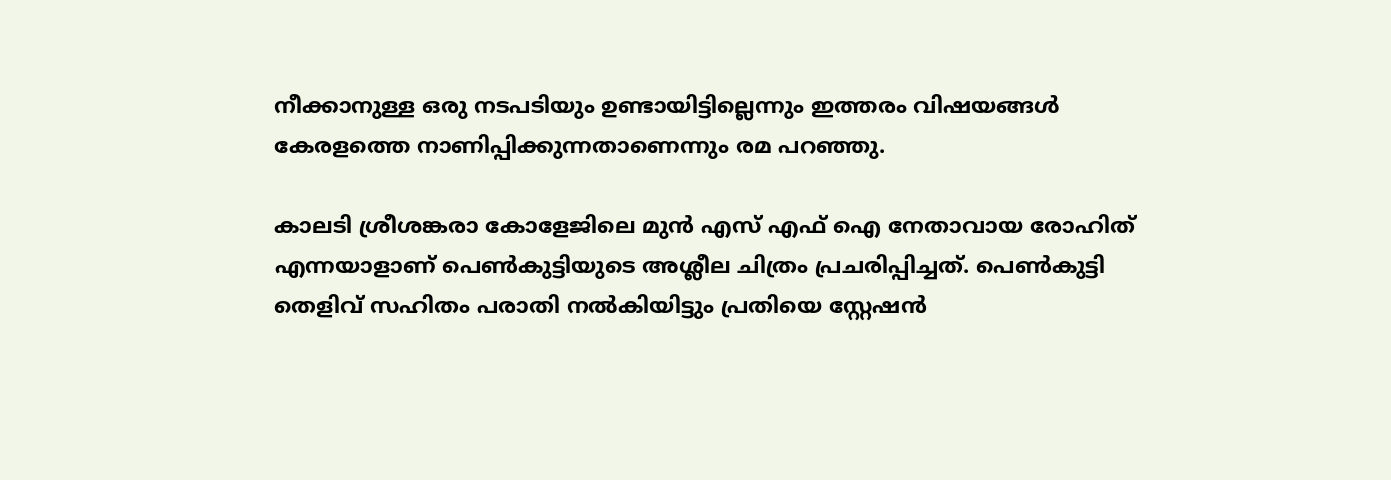നീക്കാനുള്ള ഒരു നടപടിയും ഉണ്ടായിട്ടില്ലെന്നും ഇത്തരം വിഷയങ്ങൾ കേരളത്തെ നാണിപ്പിക്കുന്നതാണെന്നും രമ പറഞ്ഞു.

കാലടി ശ്രീശങ്കരാ കോളേജിലെ മുൻ എസ് എഫ് ഐ നേതാവായ രോഹിത് എന്നയാളാണ് പെൺകുട്ടിയുടെ അശ്ലീല ചിത്രം പ്രചരിപ്പിച്ചത്. പെൺകുട്ടി തെളിവ് സഹിതം പരാതി നൽകിയിട്ടും പ്രതിയെ സ്റ്റേഷൻ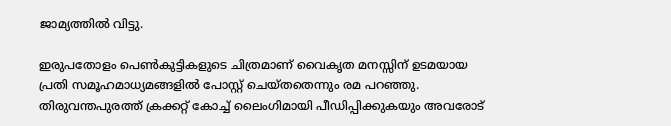ജാമ്യത്തിൽ വിട്ടു.

ഇരുപതോളം പെൺകുട്ടികളുടെ ചിത്രമാണ് വൈകൃത മനസ്സിന് ഉടമയായ പ്രതി സമൂഹമാധ്യമങ്ങളിൽ പോസ്റ്റ് ചെയ്തതെന്നും രമ പറഞ്ഞു. തിരുവന്തപുരത്ത് ക്രക്കറ്റ് കോച്ച് ലൈംഗിമായി പീഡിപ്പിക്കുകയും അവരോട്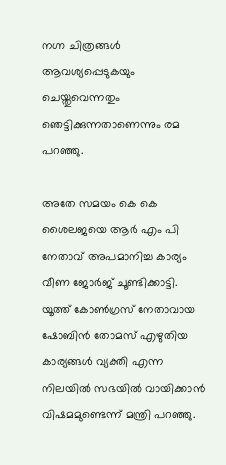നഗ്ന ചിത്രങ്ങൾ ആവശ്യപ്പെടുകയും ചെയ്തുവെന്നതും ഞെട്ടിക്കുന്നതാണെന്നും രമ പറഞ്ഞു.

അതേ സമയം കെ കെ ശൈലജയെ ആർ എം പി നേതാവ് അപമാനിച്ച കാര്യം വീണ ജോർ‌ജ് ചൂണ്ടിക്കാട്ടി. യൂത്ത് കോൺഗ്രസ് നേതാവായ ഷോബിൻ തോമസ് എഴുതിയ കാര്യങ്ങൾ വ്യക്തി എന്ന നിലയിൽ സഭയിൽ വായിക്കാൻ വിഷമമുണ്ടെന്ന് മന്ത്രി പറഞ്ഞു.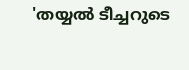'തയ്യൽ ടീച്ചറുടെ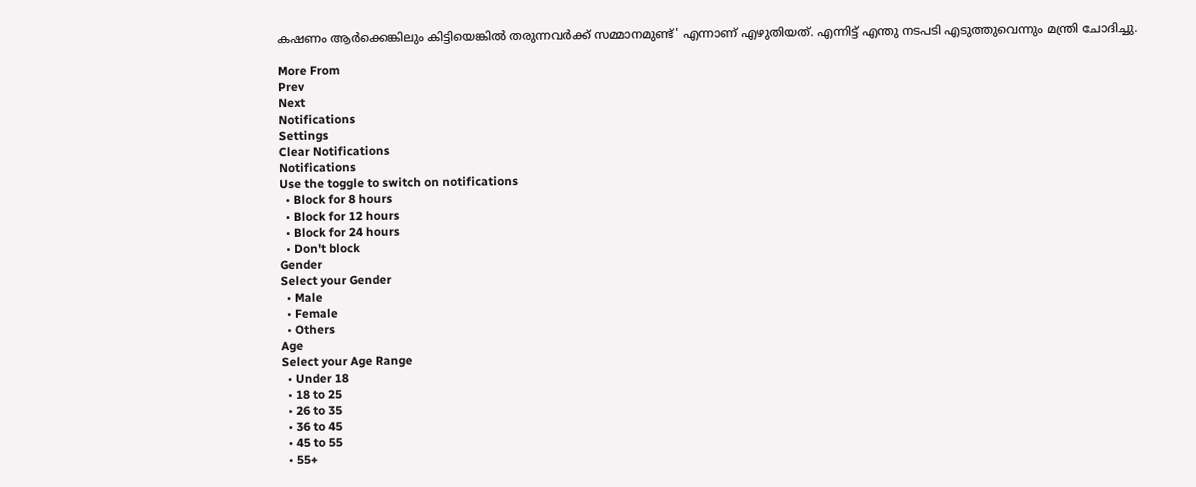കഷണം ആർക്കെങ്കിലും കിട്ടിയെങ്കിൽ തരുന്നവർക്ക് സമ്മാനമുണ്ട്' എന്നാണ് എഴുതിയത്. എന്നിട്ട് എന്തു നടപടി എടുത്തുവെന്നും മന്ത്രി ചോദിച്ചു.

More From
Prev
Next
Notifications
Settings
Clear Notifications
Notifications
Use the toggle to switch on notifications
  • Block for 8 hours
  • Block for 12 hours
  • Block for 24 hours
  • Don't block
Gender
Select your Gender
  • Male
  • Female
  • Others
Age
Select your Age Range
  • Under 18
  • 18 to 25
  • 26 to 35
  • 36 to 45
  • 45 to 55
  • 55+